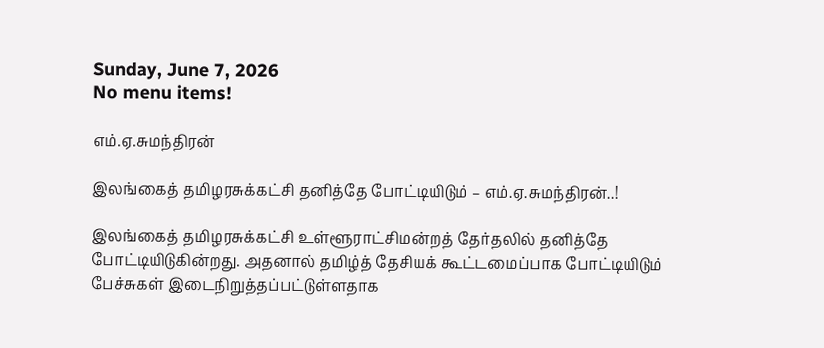Sunday, June 7, 2026
No menu items!

எம்.ஏ.சுமந்திரன்

இலங்கைத் தமிழரசுக்கட்சி தனித்தே போட்டியிடும் – எம்.ஏ.சுமந்திரன்..!

இலங்கைத் தமிழரசுக்கட்சி உள்ளூராட்சிமன்றத் தேர்தலில் தனித்தே போட்டியிடுகின்றது. அதனால் தமிழ்த் தேசியக் கூட்டமைப்பாக போட்டியிடும் பேச்சுகள் இடைநிறுத்தப்பட்டுள்ளதாக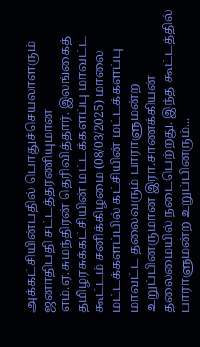அக்கட்சியின்பதில் பொதுச்செயலாளரும் ஜனாதிபதி சட்டத்தரணியுமான எம்.ஏ.சுமந்திரன் தெரிவித்தார். இலங்கைத் தமிழரசுக்கட்சியின் மட்டக்களப்பு மாவட்ட கூட்டம் சனிக்கிழமை (08/03/2025) மாலை மட்டக்களப்பில் கட்சியின் மட்டக்களப்பு மாவட்ட தலைவரும் பாராளுமன்ற உறுப்பினருமான இரா.சாணக்கியன் தலைமையில் நடைபெற்றது. இந்த கூட்டத்தில் பாராளுமன்ற உறுப்பினரும்...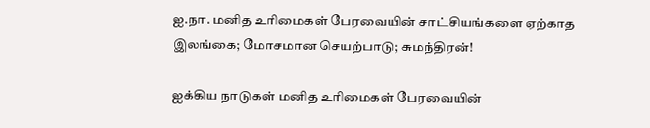ஐ.நா. மனித உரிமைகள் பேரவையின் சாட்சியங்களை ஏற்காத இலங்கை; மோசமான செயற்பாடு; சுமந்திரன்!

ஐக்கிய நாடுகள் மனித உரிமைகள் பேரவையின்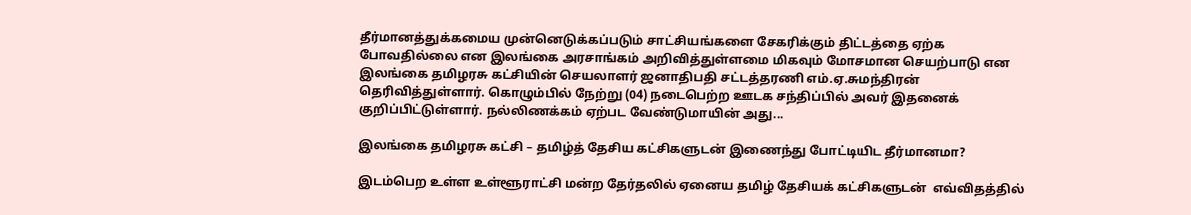தீர்மானத்துக்கமைய முன்னெடுக்கப்படும் சாட்சியங்களை சேகரிக்கும் திட்டத்தை ஏற்க போவதில்லை என இலங்கை அரசாங்கம் அறிவித்துள்ளமை மிகவும் மோசமான செயற்பாடு என இலங்கை தமிழரசு கட்சியின் செயலாளர் ஜனாதிபதி சட்டத்தரணி எம்.ஏ.சுமந்திரன் தெரிவித்துள்ளார். கொழும்பில் நேற்று (04) நடைபெற்ற ஊடக சந்திப்பில் அவர் இதனைக் குறிப்பிட்டுள்ளார். நல்லிணக்கம் ஏற்பட வேண்டுமாயின் அது...

இலங்கை தமிழரசு கட்சி – தமிழ்த் தேசிய கட்சிகளுடன் இணைந்து போட்டியிட தீர்மானமா?

இடம்பெற உள்ள உள்ளூராட்சி மன்ற தேர்தலில் ஏனைய தமிழ் தேசியக் கட்சிகளுடன்  எவ்விதத்தில்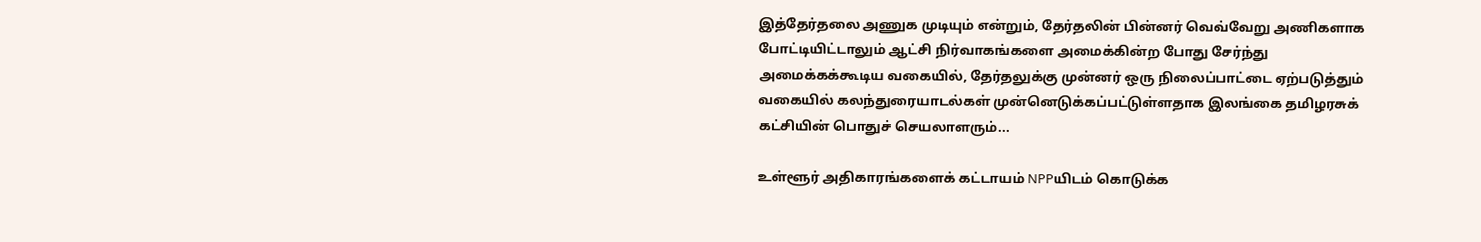இத்தேர்தலை அணுக முடியும் என்றும், தேர்தலின் பின்னர் வெவ்வேறு அணிகளாக போட்டியிட்டாலும் ஆட்சி நிர்வாகங்களை அமைக்கின்ற போது சேர்ந்து அமைக்கக்கூடிய வகையில், தேர்தலுக்கு முன்னர் ஒரு நிலைப்பாட்டை ஏற்படுத்தும் வகையில் கலந்துரையாடல்கள் முன்னெடுக்கப்பட்டுள்ளதாக இலங்கை தமிழரசுக் கட்சியின் பொதுச் செயலாளரும்...

உள்ளூர் அதிகாரங்களைக் கட்டாயம் NPPயிடம் கொடுக்க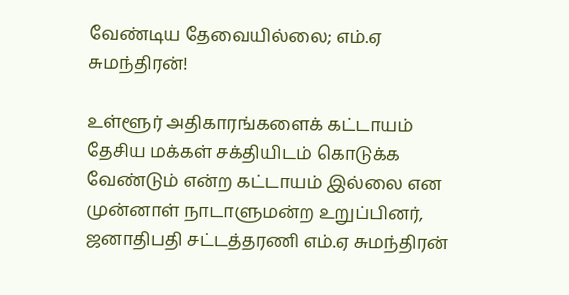வேண்டிய தேவையில்லை; எம்.ஏ சுமந்திரன்!

உள்ளூர் அதிகாரங்களைக் கட்டாயம் தேசிய மக்கள் சக்தியிடம் கொடுக்க வேண்டும் என்ற கட்டாயம் இல்லை என முன்னாள் நாடாளுமன்ற உறுப்பினர், ஜனாதிபதி சட்டத்தரணி எம்.ஏ சுமந்திரன்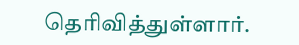தெரிவித்துள்ளார்.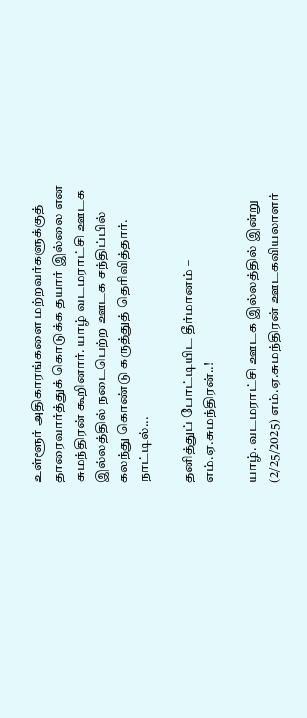உள்ளூர் அதிகாரங்களை மற்றவர்களுக்குத் தாரைவார்த்துக் கொடுக்க தயார் இல்லை என சுமந்திரன் கூறினார். யாழ் வடமராட்சி ஊடக இல்லத்தில் நடைபெற்ற ஊடக சந்திப்பில் கலந்து கொண்டு கருத்துத் தெரிவித்தார். நாட்டில்...

தனித்துப் போட்டியிட தீர்மானம் – எம்.ஏ.சுமந்திரன்..!

யாழ். வடமராட்சி ஊடக இல்லத்தில் இன்று (2/25/2025) எம்.ஏ.சுமந்திரன் ஊடகவியலாளர்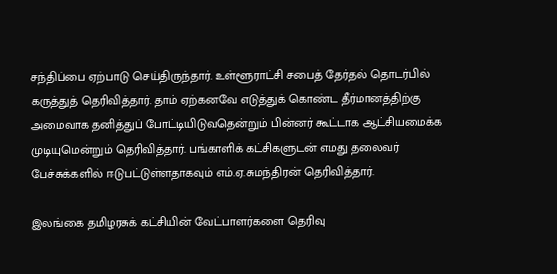சந்திப்பை ஏற்பாடு செய்திருந்தார். உள்ளூராட்சி சபைத் தேர்தல் தொடர்பில் கருத்துத் தெரிவித்தார். தாம் ஏற்கனவே எடுத்துக் கொண்ட தீர்மானத்திற்கு அமைவாக தனித்துப் போட்டியிடுவதென்றும் பின்னர் கூட்டாக ஆட்சியமைக்க முடியுமென்றும் தெரிவித்தார். பங்காளிக் கட்சிகளுடன் எமது தலைவர் பேச்சுக்களில் ஈடுபட்டுள்ளதாகவும் எம்.ஏ.சுமந்திரன் தெரிவித்தார்.

இலங்கை தமிழரசுக் கட்சியின் வேட்பாளர்களை தெரிவு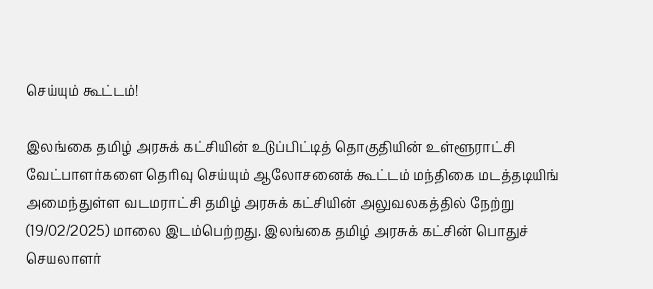செய்யும் கூட்டம்!

இலங்கை தமிழ் அரசுக் கட்சியின் உடுப்பிட்டித் தொகுதியின் உள்ளூராட்சி வேட்பாளர்களை தெரிவு செய்யும் ஆலோசனைக் கூட்டம் மந்திகை மடத்தடியிங் அமைந்துள்ள வடமராட்சி தமிழ் அரசுக் கட்சியின் அலுவலகத்தில் நேற்று (19/02/2025) மாலை இடம்பெற்றது. இலங்கை தமிழ் அரசுக் கட்சின் பொதுச் செயலாளர்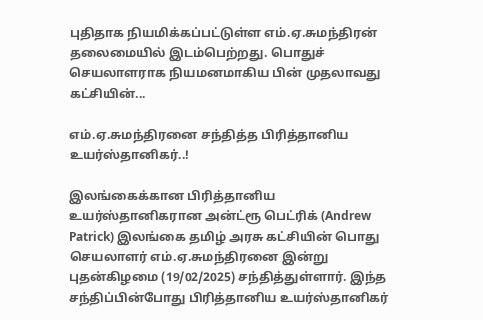புதிதாக நியமிக்கப்பட்டுள்ள எம்.ஏ.சுமந்திரன் தலைமையில் இடம்பெற்றது. பொதுச் செயலாளராக நியமனமாகிய பின் முதலாவது கட்சியின்...

எம்.ஏ.சுமந்திரனை சந்தித்த பிரித்தானிய உயர்ஸ்தானிகர்..!

இலங்கைக்கான பிரித்தானிய உயர்ஸ்தானிகரான அன்ட்ரூ பெட்ரிக் (Andrew Patrick) இலங்கை தமிழ் அரசு கட்சியின் பொது செயலாளர் எம்.ஏ.சுமந்திரனை இன்று புதன்கிழமை (19/02/2025) சந்தித்துள்ளார். இந்த சந்திப்பின்போது பிரித்தானிய உயர்ஸ்தானிகர்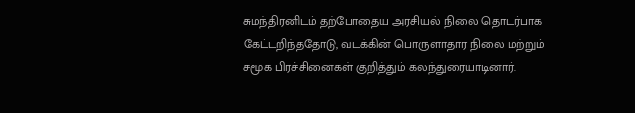சுமந்திரனிடம் தற்போதைய அரசியல் நிலை தொடர்பாக கேட்டறிந்ததோடு, வடக்கின் பொருளாதார நிலை மற்றும் சமூக பிரச்சினைகள் குறித்தும் கலந்துரையாடினார்.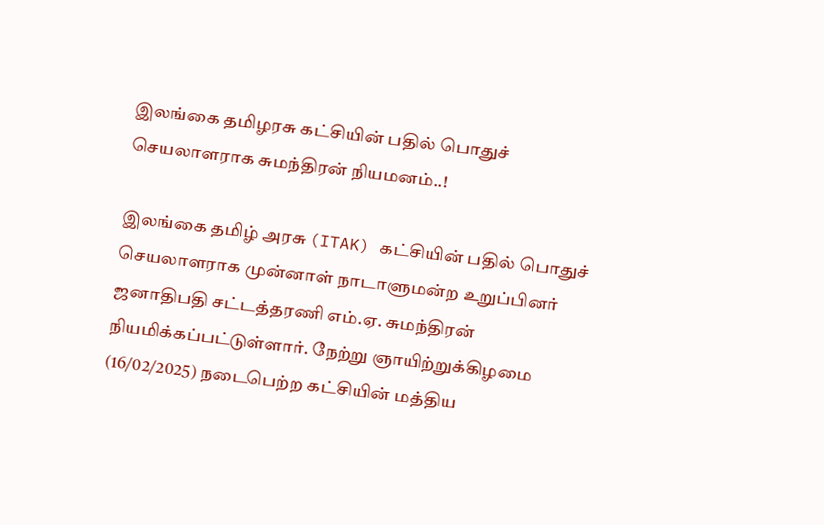இலங்கை தமிழரசு கட்சியின் பதில் பொதுச் செயலாளராக சுமந்திரன் நியமனம்..!

இலங்கை தமிழ் அரசு (ITAK) கட்சியின் பதில் பொதுச் செயலாளராக முன்னாள் நாடாளுமன்ற உறுப்பினர் ஜனாதிபதி சட்டத்தரணி எம்.ஏ. சுமந்திரன் நியமிக்கப்பட்டுள்ளார். நேற்று ஞாயிற்றுக்கிழமை (16/02/2025) நடைபெற்ற கட்சியின் மத்திய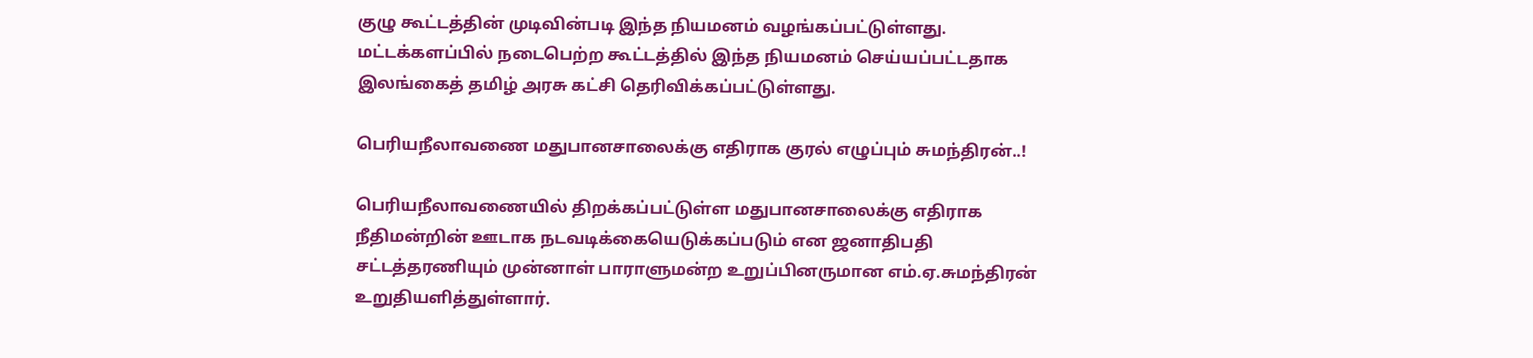குழு கூட்டத்தின் முடிவின்படி இந்த நியமனம் வழங்கப்பட்டுள்ளது. மட்டக்களப்பில் நடைபெற்ற கூட்டத்தில் இந்த நியமனம் செய்யப்பட்டதாக இலங்கைத் தமிழ் அரசு கட்சி தெரிவிக்கப்பட்டுள்ளது.

பெரியநீலாவணை மதுபானசாலைக்கு எதிராக குரல் எழுப்பும் சுமந்திரன்..!

பெரியநீலாவணையில் திறக்கப்பட்டுள்ள மதுபானசாலைக்கு எதிராக நீதிமன்றின் ஊடாக நடவடிக்கையெடுக்கப்படும் என ஜனாதிபதி சட்டத்தரணியும் முன்னாள் பாராளுமன்ற உறுப்பினருமான எம்.ஏ.சுமந்திரன் உறுதியளித்துள்ளார்.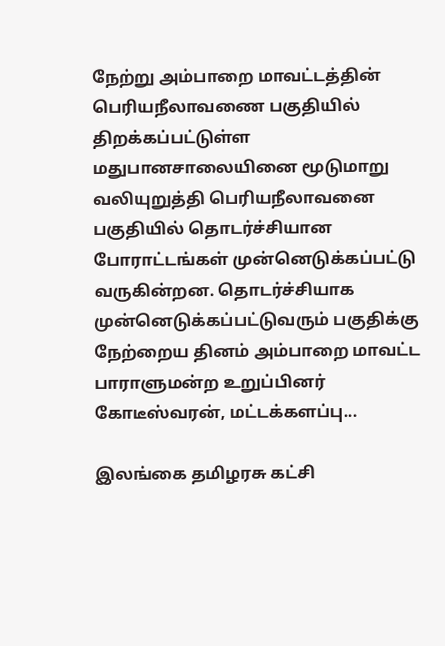நேற்று அம்பாறை மாவட்டத்தின் பெரியநீலாவணை பகுதியில் திறக்கப்பட்டுள்ள மதுபானசாலையினை மூடுமாறு வலியுறுத்தி பெரியநீலாவனை பகுதியில் தொடர்ச்சியான போராட்டங்கள் முன்னெடுக்கப்பட்டு வருகின்றன. தொடர்ச்சியாக முன்னெடுக்கப்பட்டுவரும் பகுதிக்கு நேற்றைய தினம் அம்பாறை மாவட்ட பாராளுமன்ற உறுப்பினர் கோடீஸ்வரன், மட்டக்களப்பு...

இலங்கை தமிழரசு கட்சி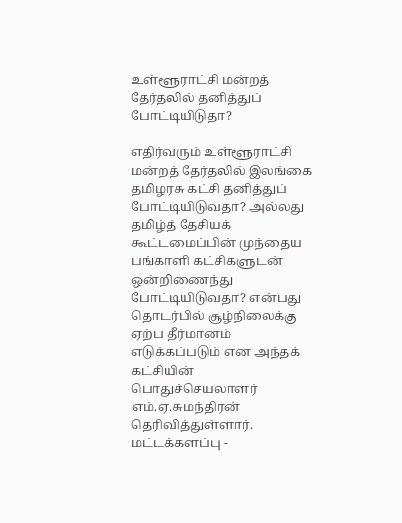உள்ளூராட்சி மன்றத் தேர்தலில் தனித்துப் போட்டியிடுதா?

எதிர்வரும் உள்ளூராட்சி மன்றத் தேர்தலில் இலங்கை தமிழரசு கட்சி தனித்துப் போட்டியிடுவதா? அல்லது தமிழ்த் தேசியக் கூட்டமைப்பின் முந்தைய பங்காளி கட்சிகளுடன் ஒன்றிணைந்து போட்டியிடுவதா? என்பது தொடர்பில் சூழ்நிலைக்கு ஏற்ப தீர்மானம் எடுக்கப்படும் என அந்தக் கட்சியின் பொதுச்செயலாளர் எம்.ஏ.சுமந்திரன் தெரிவித்துள்ளார். மட்டக்களப்பு -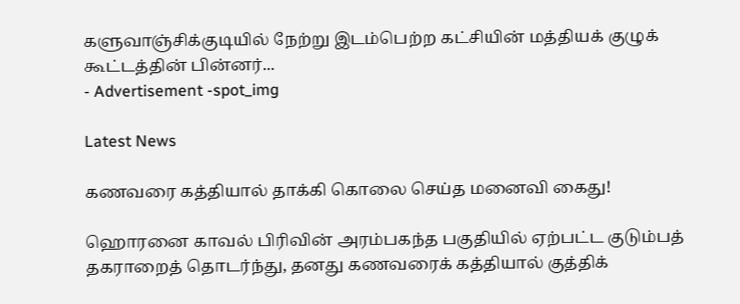களுவாஞ்சிக்குடியில் நேற்று இடம்பெற்ற கட்சியின் மத்தியக் குழுக் கூட்டத்தின் பின்னர்...
- Advertisement -spot_img

Latest News

கணவரை கத்தியால் தாக்கி கொலை செய்த மனைவி கைது!

ஹொரனை காவல் பிரிவின் அரம்பகந்த பகுதியில் ஏற்பட்ட குடும்பத் தகராறைத் தொடர்ந்து, தனது கணவரைக் கத்தியால் குத்திக்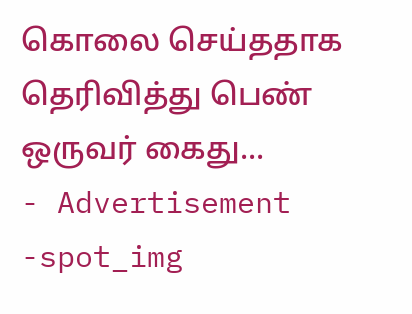கொலை செய்ததாக தெரிவித்து பெண் ஒருவர் கைது...
- Advertisement -spot_img